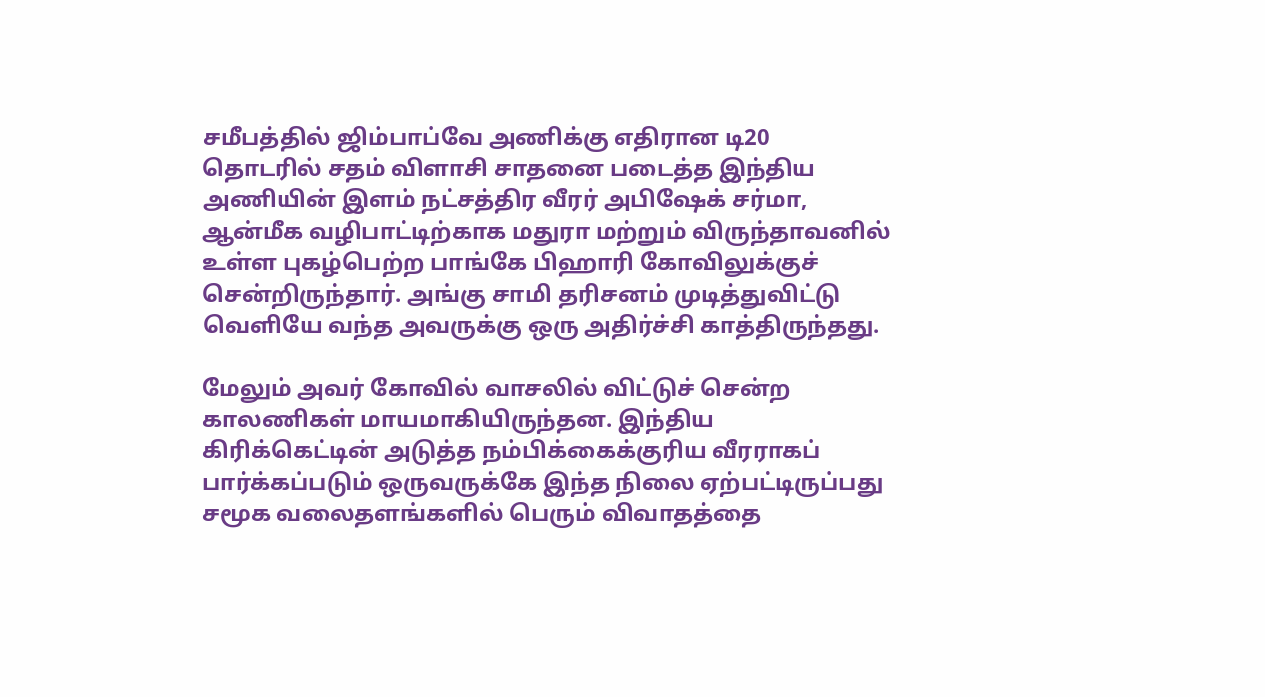சமீபத்தில் ஜிம்பாப்வே அணிக்கு எதிரான டி20 தொடரில் சதம் விளாசி சாதனை படைத்த இந்திய அணியின் இளம் நட்சத்திர வீரர் அபிஷேக் சர்மா, ஆன்மீக வழிபாட்டிற்காக மதுரா மற்றும் விருந்தாவனில் உள்ள புகழ்பெற்ற பாங்கே பிஹாரி கோவிலுக்குச் சென்றிருந்தார். அங்கு சாமி தரிசனம் முடித்துவிட்டு வெளியே வந்த அவருக்கு ஒரு அதிர்ச்சி காத்திருந்தது.

மேலும் அவர் கோவில் வாசலில் விட்டுச் சென்ற காலணிகள் மாயமாகியிருந்தன. இந்திய கிரிக்கெட்டின் அடுத்த நம்பிக்கைக்குரிய வீரராகப் பார்க்கப்படும் ஒருவருக்கே இந்த நிலை ஏற்பட்டிருப்பது சமூக வலைதளங்களில் பெரும் விவாதத்தை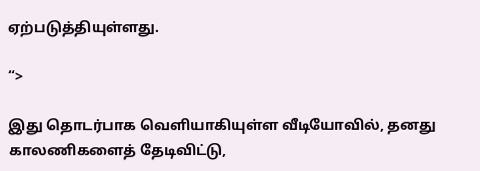ஏற்படுத்தியுள்ளது.

“>

இது தொடர்பாக வெளியாகியுள்ள வீடியோவில், தனது காலணிகளைத் தேடிவிட்டு,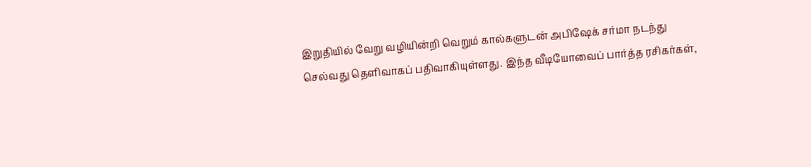இறுதியில் வேறு வழியின்றி வெறும் கால்களுடன் அபிஷேக் சர்மா நடந்து செல்வது தெளிவாகப் பதிவாகியுள்ளது. இந்த வீடியோவைப் பார்த்த ரசிகர்கள்,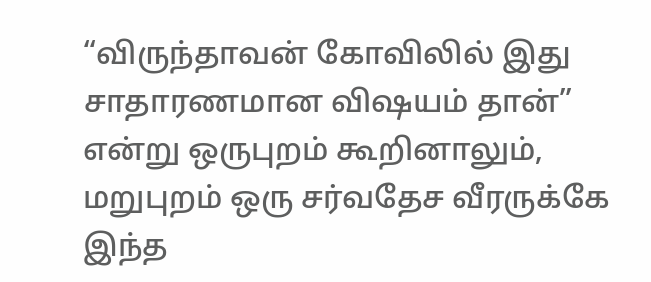“விருந்தாவன் கோவிலில் இது சாதாரணமான விஷயம் தான்” என்று ஒருபுறம் கூறினாலும், மறுபுறம் ஒரு சர்வதேச வீரருக்கே இந்த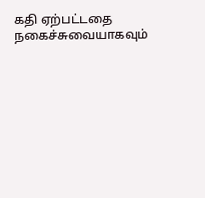கதி ஏற்பட்டதை நகைச்சுவையாகவும்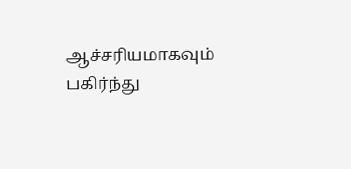ஆச்சரியமாகவும் பகிர்ந்து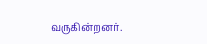வருகின்றனர்.